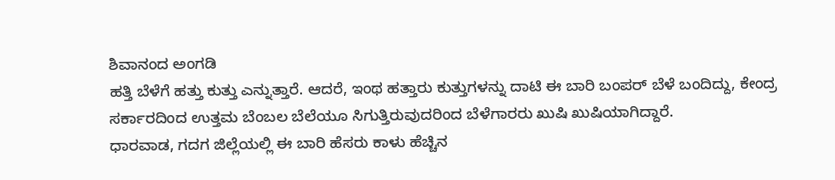ಶಿವಾನಂದ ಅಂಗಡಿ
ಹತ್ತಿ ಬೆಳೆಗೆ ಹತ್ತು ಕುತ್ತು ಎನ್ನುತ್ತಾರೆ. ಆದರೆ, ಇಂಥ ಹತ್ತಾರು ಕುತ್ತುಗಳನ್ನು ದಾಟಿ ಈ ಬಾರಿ ಬಂಪರ್ ಬೆಳೆ ಬಂದಿದ್ದು, ಕೇಂದ್ರ ಸರ್ಕಾರದಿಂದ ಉತ್ತಮ ಬೆಂಬಲ ಬೆಲೆಯೂ ಸಿಗುತ್ತಿರುವುದರಿಂದ ಬೆಳೆಗಾರರು ಖುಷಿ ಖುಷಿಯಾಗಿದ್ದಾರೆ.
ಧಾರವಾಡ, ಗದಗ ಜಿಲ್ಲೆಯಲ್ಲಿ ಈ ಬಾರಿ ಹೆಸರು ಕಾಳು ಹೆಚ್ಚಿನ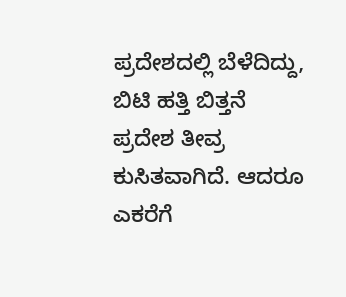ಪ್ರದೇಶದಲ್ಲಿ ಬೆಳೆದಿದ್ದು, ಬಿಟಿ ಹತ್ತಿ ಬಿತ್ತನೆ ಪ್ರದೇಶ ತೀವ್ರ ಕುಸಿತವಾಗಿದೆ. ಆದರೂ ಎಕರೆಗೆ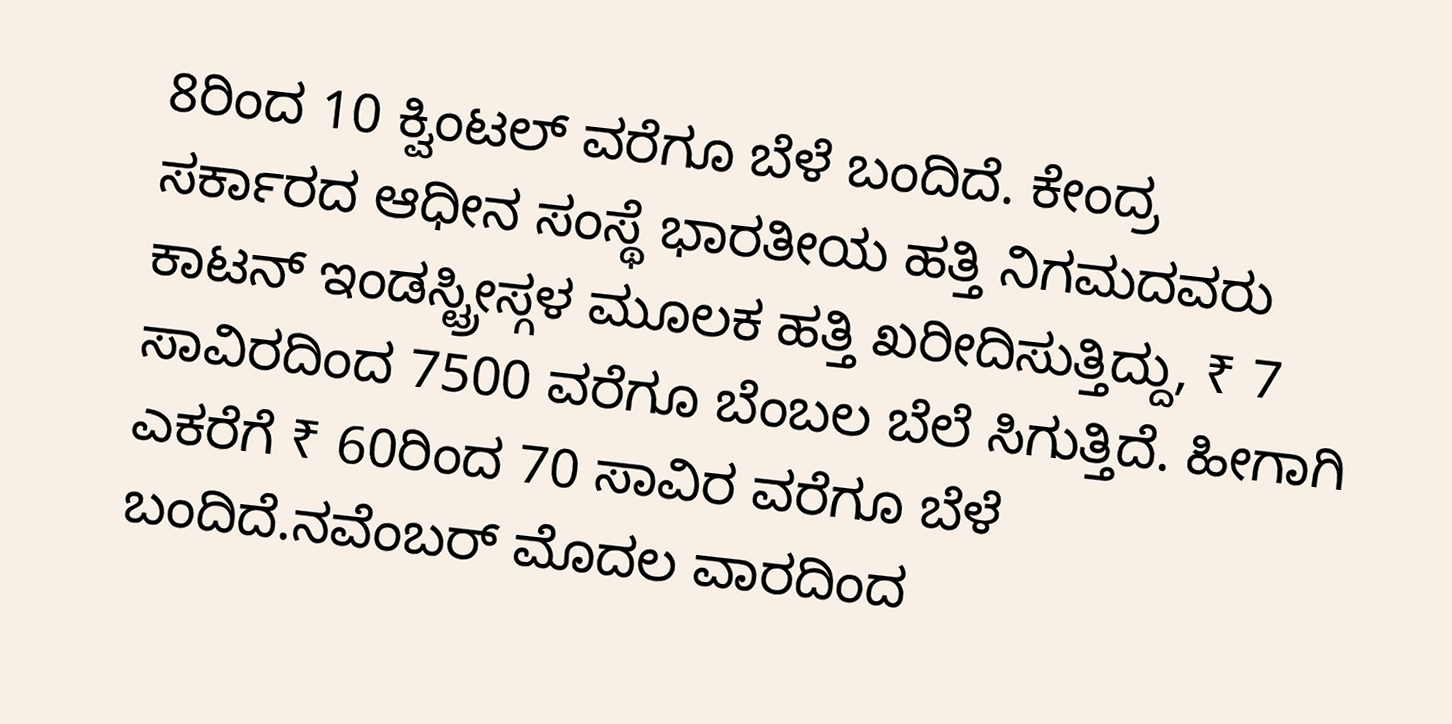8ರಿಂದ 10 ಕ್ವಿಂಟಲ್ ವರೆಗೂ ಬೆಳೆ ಬಂದಿದೆ. ಕೇಂದ್ರ ಸರ್ಕಾರದ ಆಧೀನ ಸಂಸ್ಥೆ ಭಾರತೀಯ ಹತ್ತಿ ನಿಗಮದವರು ಕಾಟನ್ ಇಂಡಸ್ಟ್ರೀಸ್ಗಳ ಮೂಲಕ ಹತ್ತಿ ಖರೀದಿಸುತ್ತಿದ್ದು, ₹ 7 ಸಾವಿರದಿಂದ 7500 ವರೆಗೂ ಬೆಂಬಲ ಬೆಲೆ ಸಿಗುತ್ತಿದೆ. ಹೀಗಾಗಿ ಎಕರೆಗೆ ₹ 60ರಿಂದ 70 ಸಾವಿರ ವರೆಗೂ ಬೆಳೆ ಬಂದಿದೆ.ನವೆಂಬರ್ ಮೊದಲ ವಾರದಿಂದ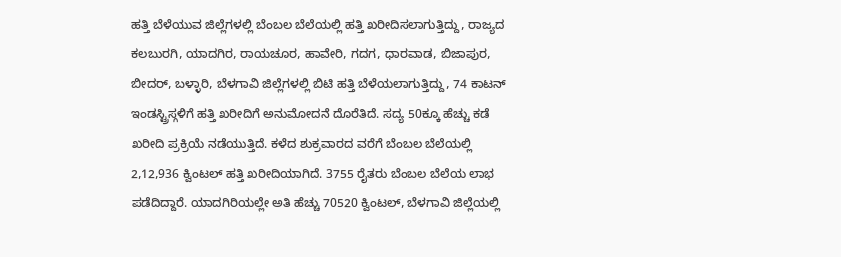ಹತ್ತಿ ಬೆಳೆಯುವ ಜಿಲ್ಲೆಗಳಲ್ಲಿ ಬೆಂಬಲ ಬೆಲೆಯಲ್ಲಿ ಹತ್ತಿ ಖರೀದಿಸಲಾಗುತ್ತಿದ್ದು, ರಾಜ್ಯದ ಕಲಬುರಗಿ, ಯಾದಗಿರ, ರಾಯಚೂರ, ಹಾವೇರಿ, ಗದಗ, ಧಾರವಾಡ, ಬಿಜಾಪುರ, ಬೀದರ್, ಬಳ್ಳಾರಿ, ಬೆಳಗಾವಿ ಜಿಲ್ಲೆಗಳಲ್ಲಿ ಬಿಟಿ ಹತ್ತಿ ಬೆಳೆಯಲಾಗುತ್ತಿದ್ದು, 74 ಕಾಟನ್ ಇಂಡಸ್ಟ್ರಿಸ್ಗಳಿಗೆ ಹತ್ತಿ ಖರೀದಿಗೆ ಅನುಮೋದನೆ ದೊರೆತಿದೆ. ಸದ್ಯ 50ಕ್ಕೂ ಹೆಚ್ಚು ಕಡೆ ಖರೀದಿ ಪ್ರಕ್ರಿಯೆ ನಡೆಯುತ್ತಿದೆ. ಕಳೆದ ಶುಕ್ರವಾರದ ವರೆಗೆ ಬೆಂಬಲ ಬೆಲೆಯಲ್ಲಿ 2,12,936 ಕ್ವಿಂಟಲ್ ಹತ್ತಿ ಖರೀದಿಯಾಗಿದೆ. 3755 ರೈತರು ಬೆಂಬಲ ಬೆಲೆಯ ಲಾಭ ಪಡೆದಿದ್ದಾರೆ. ಯಾದಗಿರಿಯಲ್ಲೇ ಅತಿ ಹೆಚ್ಚು 70520 ಕ್ವಿಂಟಲ್, ಬೆಳಗಾವಿ ಜಿಲ್ಲೆಯಲ್ಲಿ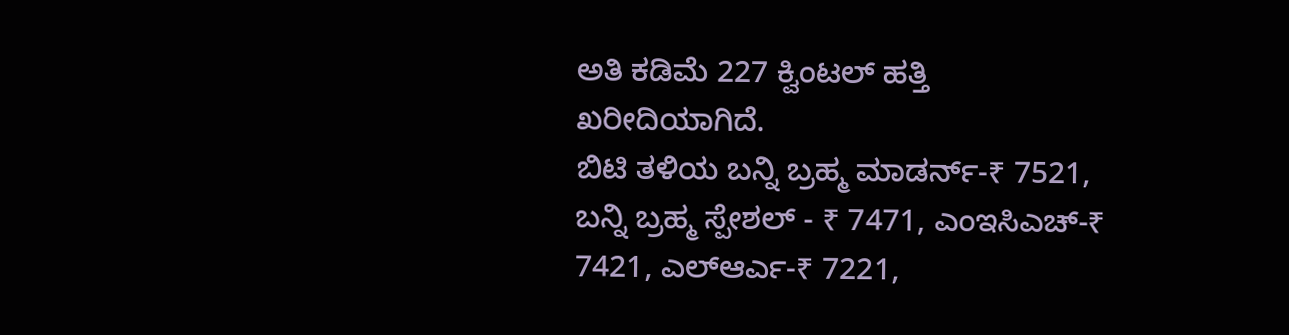ಅತಿ ಕಡಿಮೆ 227 ಕ್ವಿಂಟಲ್ ಹತ್ತಿ ಖರೀದಿಯಾಗಿದೆ.
ಬಿಟಿ ತಳಿಯ ಬನ್ನಿ ಬ್ರಹ್ಮ ಮಾಡರ್ನ್-₹ 7521, ಬನ್ನಿ ಬ್ರಹ್ಮ ಸ್ಪೇಶಲ್ - ₹ 7471, ಎಂಇಸಿಎಚ್-₹ 7421, ಎಲ್ಆರ್ಎ-₹ 7221,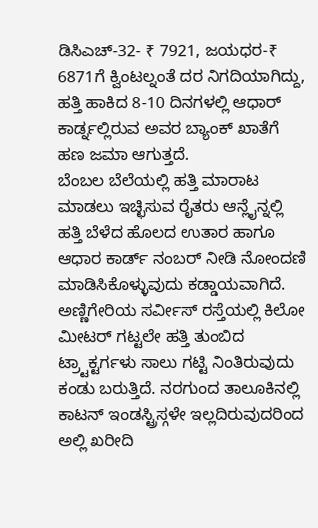ಡಿಸಿಎಚ್-32- ₹ 7921, ಜಯಧರ-₹ 6871ಗೆ ಕ್ವಿಂಟಲ್ನಂತೆ ದರ ನಿಗದಿಯಾಗಿದ್ದು,
ಹತ್ತಿ ಹಾಕಿದ 8-10 ದಿನಗಳಲ್ಲಿ ಆಧಾರ್ ಕಾರ್ಡ್ನಲ್ಲಿರುವ ಅವರ ಬ್ಯಾಂಕ್ ಖಾತೆಗೆ ಹಣ ಜಮಾ ಆಗುತ್ತದೆ.
ಬೆಂಬಲ ಬೆಲೆಯಲ್ಲಿ ಹತ್ತಿ ಮಾರಾಟ ಮಾಡಲು ಇಚ್ಛಿಸುವ ರೈತರು ಆನ್ಲೈನ್ನಲ್ಲಿ ಹತ್ತಿ ಬೆಳೆದ ಹೊಲದ ಉತಾರ ಹಾಗೂ ಆಧಾರ ಕಾರ್ಡ್ ನಂಬರ್ ನೀಡಿ ನೋಂದಣಿ ಮಾಡಿಸಿಕೊಳ್ಳುವುದು ಕಡ್ಡಾಯವಾಗಿದೆ.
ಅಣ್ಣಿಗೇರಿಯ ಸರ್ವೀಸ್ ರಸ್ತೆಯಲ್ಲಿ ಕಿಲೋ ಮೀಟರ್ ಗಟ್ಟಲೇ ಹತ್ತಿ ತುಂಬಿದ ಟ್ರ್ಟಾಕ್ಟರ್ಗಳು ಸಾಲು ಗಟ್ಟಿ ನಿಂತಿರುವುದು ಕಂಡು ಬರುತ್ತಿದೆ. ನರಗುಂದ ತಾಲೂಕಿನಲ್ಲಿ ಕಾಟನ್ ಇಂಡಸ್ಟ್ರಿಸ್ಗಳೇ ಇಲ್ಲದಿರುವುದರಿಂದ ಅಲ್ಲಿ ಖರೀದಿ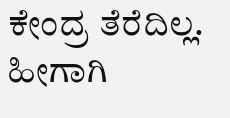ಕೇಂದ್ರ ತೆರೆದಿಲ್ಲ. ಹೀಗಾಗಿ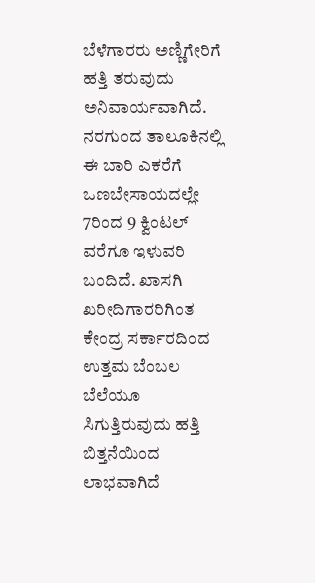ಬೆಳೆಗಾರರು ಅಣ್ಣಿಗೇರಿಗೆ ಹತ್ತಿ ತರುವುದು ಅನಿವಾರ್ಯವಾಗಿದೆ.
ನರಗುಂದ ತಾಲೂಕಿನಲ್ಲಿ ಈ ಬಾರಿ ಎಕರೆಗೆ ಒಣಬೇಸಾಯದಲ್ಲೇ 7ರಿಂದ 9 ಕ್ವಿಂಟಲ್ ವರೆಗೂ ಇಳುವರಿ ಬಂದಿದೆ. ಖಾಸಗಿ ಖರೀದಿಗಾರರಿಗಿಂತ ಕೇಂದ್ರ ಸರ್ಕಾರದಿಂದ ಉತ್ತಮ ಬೆಂಬಲ ಬೆಲೆಯೂ ಸಿಗುತ್ತಿರುವುದು ಹತ್ತಿ ಬಿತ್ತನೆಯಿಂದ ಲಾಭವಾಗಿದೆ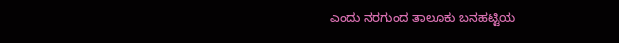ಎಂದು ನರಗುಂದ ತಾಲೂಕು ಬನಹಟ್ಟಿಯ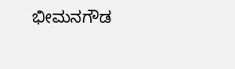ಭೀಮನಗೌಡ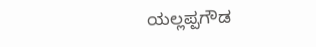ಯಲ್ಲಪ್ಪಗೌಡ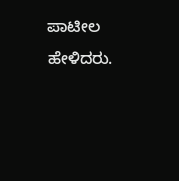ಪಾಟೀಲ ಹೇಳಿದರು.